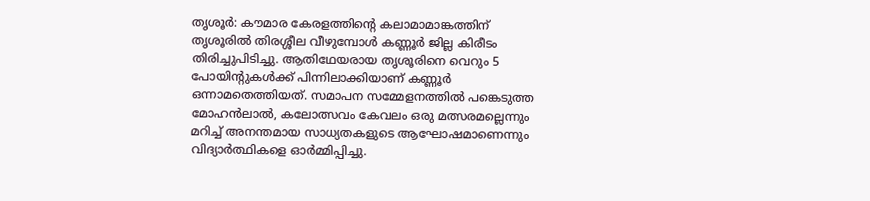തൃശൂർ: കൗമാര കേരളത്തിന്റെ കലാമാമാങ്കത്തിന് തൃശൂരിൽ തിരശ്ശീല വീഴുമ്പോൾ കണ്ണൂർ ജില്ല കിരീടം തിരിച്ചുപിടിച്ചു. ആതിഥേയരായ തൃശൂരിനെ വെറും 5 പോയിന്റുകൾക്ക് പിന്നിലാക്കിയാണ് കണ്ണൂർ ഒന്നാമതെത്തിയത്. സമാപന സമ്മേളനത്തിൽ പങ്കെടുത്ത മോഹൻലാൽ, കലോത്സവം കേവലം ഒരു മത്സരമല്ലെന്നും മറിച്ച് അനന്തമായ സാധ്യതകളുടെ ആഘോഷമാണെന്നും വിദ്യാർത്ഥികളെ ഓർമ്മിപ്പിച്ചു.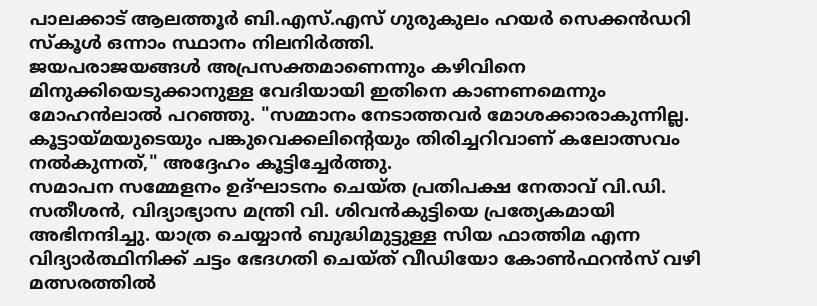പാലക്കാട് ആലത്തൂർ ബി.എസ്.എസ് ഗുരുകുലം ഹയർ സെക്കൻഡറി സ്കൂൾ ഒന്നാം സ്ഥാനം നിലനിർത്തി.
ജയപരാജയങ്ങൾ അപ്രസക്തമാണെന്നും കഴിവിനെ മിനുക്കിയെടുക്കാനുള്ള വേദിയായി ഇതിനെ കാണണമെന്നും മോഹൻലാൽ പറഞ്ഞു. "സമ്മാനം നേടാത്തവർ മോശക്കാരാകുന്നില്ല. കൂട്ടായ്മയുടെയും പങ്കുവെക്കലിന്റെയും തിരിച്ചറിവാണ് കലോത്സവം നൽകുന്നത്," അദ്ദേഹം കൂട്ടിച്ചേർത്തു.
സമാപന സമ്മേളനം ഉദ്ഘാടനം ചെയ്ത പ്രതിപക്ഷ നേതാവ് വി.ഡി. സതീശൻ, വിദ്യാഭ്യാസ മന്ത്രി വി. ശിവൻകുട്ടിയെ പ്രത്യേകമായി അഭിനന്ദിച്ചു. യാത്ര ചെയ്യാൻ ബുദ്ധിമുട്ടുള്ള സിയ ഫാത്തിമ എന്ന വിദ്യാർത്ഥിനിക്ക് ചട്ടം ഭേദഗതി ചെയ്ത് വീഡിയോ കോൺഫറൻസ് വഴി മത്സരത്തിൽ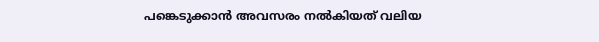പങ്കെടുക്കാൻ അവസരം നൽകിയത് വലിയ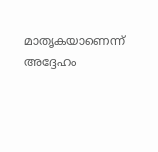മാതൃകയാണെന്ന് അദ്ദേഹം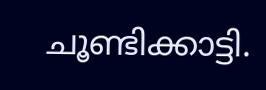ചൂണ്ടിക്കാട്ടി.